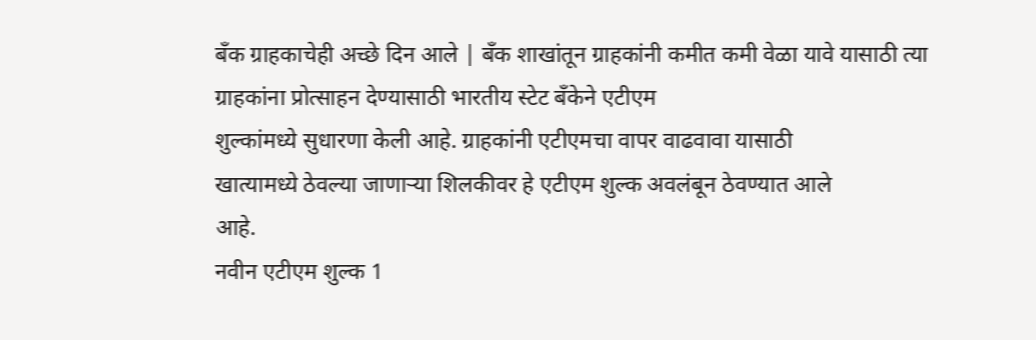बँक ग्राहकाचेही अच्छे दिन आले | बॅंक शाखांतून ग्राहकांनी कमीत कमी वेळा यावे यासाठी त्या
ग्राहकांना प्रोत्साहन देण्यासाठी भारतीय स्टेट बॅंकेने एटीएम
शुल्कांमध्ये सुधारणा केली आहे. ग्राहकांनी एटीएमचा वापर वाढवावा यासाठी
खात्यामध्ये ठेवल्या जाणाऱ्या शिलकीवर हे एटीएम शुल्क अवलंबून ठेवण्यात आले
आहे.
नवीन एटीएम शुल्क 1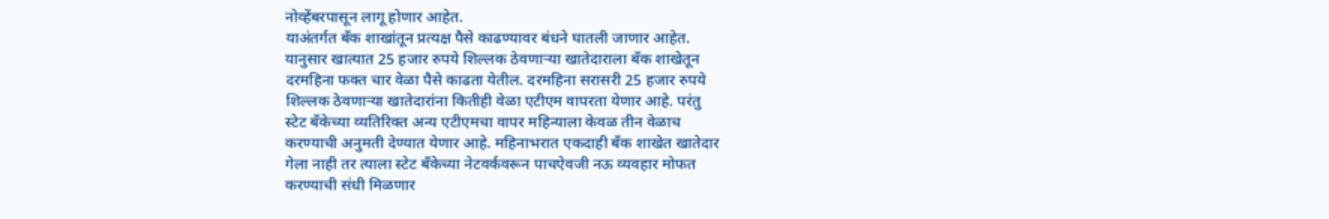नोव्हेंबरपासून लागू होणार आहेत.
याअंतर्गत बॅंक शाखांतून प्रत्यक्ष पैसे काढण्यावर बंधने घातली जाणार आहेत.
यानुसार खात्यात 25 हजार रुपये शिल्लक ठेवणाऱ्या खातेदाराला बॅंक शाखेतून
दरमहिना फक्त चार वेळा पैसे काढता येतील. दरमहिना सरासरी 25 हजार रुपये
शिल्लक ठेवणाऱ्या खातेदारांना कितीही वेळा एटीएम वापरता येणार आहे. परंतु
स्टेट बॅंकेच्या व्यतिरिक्त अन्य एटीएमचा वापर महिन्याला केवळ तीन वेळाच
करण्याची अनुमती देण्यात येणार आहे. महिनाभरात एकदाही बॅंक शाखेत खातेदार
गेला नाही तर त्याला स्टेट बॅंकेच्या नेटवर्कवरून पाचऐवजी नऊ व्यवहार मोफत
करण्याची संधी मिळणार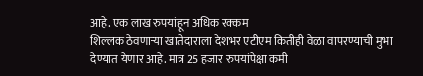आहे. एक लाख रुपयांहून अधिक रक्कम
शिल्लक ठेवणाऱ्या खातेदाराला देशभर एटीएम कितीही वेळा वापरण्याची मुभा
देण्यात येणार आहे. मात्र 25 हजार रुपयांपेक्षा कमी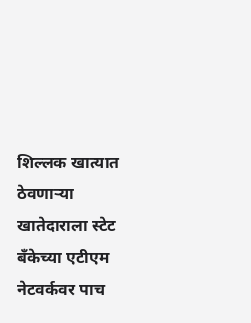शिल्लक खात्यात
ठेवणाऱ्या खातेदाराला स्टेट बॅंकेच्या एटीएम नेटवर्कवर पाच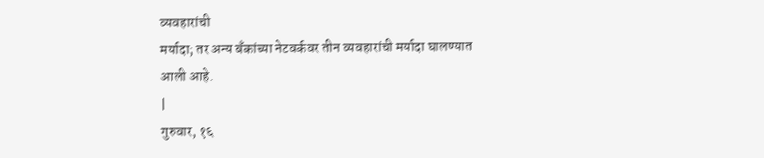व्यवहारांची
मर्यादा; तर अन्य बॅंकांच्या नेटवर्कवर तीन व्यवहारांची मर्यादा घालण्यात
आली आहे.
|
गुरुवार, १६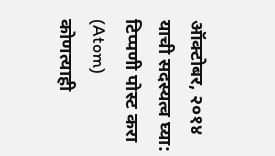ऑक्टोबर, २०१४
याची सदस्यत्व घ्या:
टिप्पणी पोस्ट करा (Atom)
कोणत्याही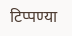टिप्पण्या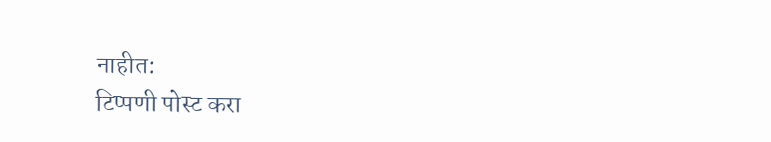नाहीत:
टिप्पणी पोस्ट करा